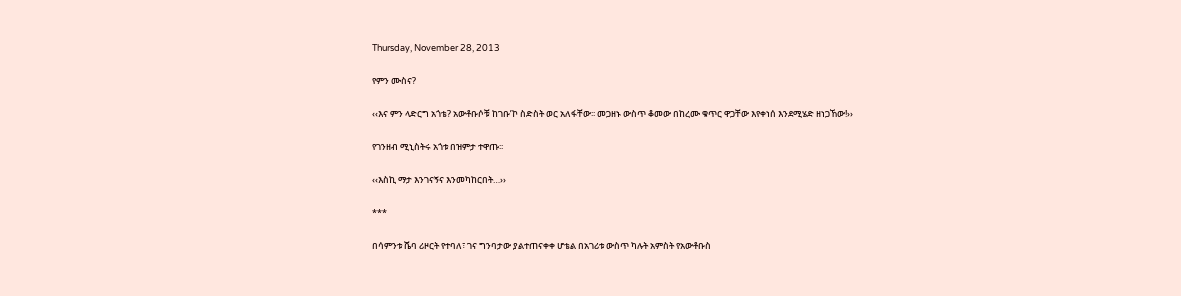Thursday, November 28, 2013

የምን ሙስና?

‹‹እና ምን ላድርግ አጎቴ? አውቶቡሶቹ ከገቡ’ኮ ስድስት ወር አለፋቸው፡፡ መጋዘኑ ውስጥ ቆመው በከረሙ ቁጥር ዋጋቸው እየቀነሰ እንደሚሄድ ዘነጋኸው!››

የገንዘብ ሚኒስትሩ አጎቱ በዝምታ ተዋጡ፡፡

‹‹እስኪ ማታ እንገናኝና እንመካከርበት…››

***

በሳምንቱ ሼባ ሪዞርት የተባለ፣ ገና ግንባታው ያልተጠናቀቀ ሆቴል በአገሪቱ ውስጥ ካሉት አምስት የአውቶቡስ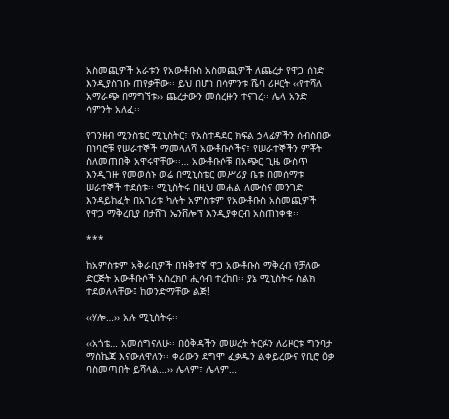አስመጪዎች አራቱን የአውቶቡስ አስመጪዎች ለጨረታ የዋጋ ሰነድ እንዲያስገቡ ጠየቃቸው፡፡ ይህ በሆነ በሳምንቱ ሼባ ሪዞርት ‹‹የተሻለ አማራጭ በማግኘቱ›› ጨረታውን መሰረዙን ተናገረ፡፡ ሌላ አንድ ሳምንት አለፈ፡፡

የገንዘብ ሚንስቴር ሚኒስትር፣ የአስተዳደር ክፍል ኃላፊዎችን ሰብስበው በነባሮቹ የሠራተኞች ማመላለሻ አውቶቡሶችና፣ የሠራተኞችን ምቾት ስለመጠበቅ አዋሩዋቸው፡፡… አውቶቡሶቹ በአጭር ጊዜ ውስጥ እንዲገዙ የመወሰኑ ወሬ በሚኒስቴር መሥሪያ ቤቱ በመሰማቱ ሠራተኞች ተደሰቱ፡፡ ሚኒስትሩ በዚህ መሐል ለሙስና መንገድ እንዳይከፈት በአገሪቱ ካሉት አምስቱም የአውቶቡስ አስመጪዎች የዋጋ ማቅረቢያ በታሸገ ኤንቨሎፕ እንዲያቀርብ አስጠነቀቁ፡፡

***

ከአምስቱም አቅራቢዎች በዝቅተኛ ዋጋ አውቶቡስ ማቅረብ የቻለው ድርጅት አውቶቡሶች አስረክቦ ሒሳብ ተረከበ፡፡ ያኔ ሚኒስትሩ ስልክ ተደወለላቸው፤ ከወንድማቸው ልጅ!

‹‹ሃሎ…›› አሉ ሚኒስትሩ፡፡

‹‹አጎቴ… አመሰግናለሁ፡፡ በዕቅዳችን መሠረት ትርፉን ለሪዞርቱ ግንባታ ማስኬጃ እናውለዋለን፡፡ ቀሪውን ደግሞ ፈቃዱን ልቀይረውና የቢሮ ዕቃ ባስመጣበት ይሻላል…›› ሌላም፣ ሌላም…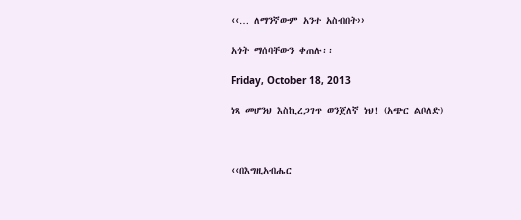‹‹… ለማንኛውም አንተ አስብበት››

አጎት ማሰባቸውን ቀጠሉ፡፡

Friday, October 18, 2013

ነጻ መሆንህ እስኪረጋገጥ ወንጀለኛ ነህ! (አጭር ልቦለድ)



‹‹በእግዚአብሔር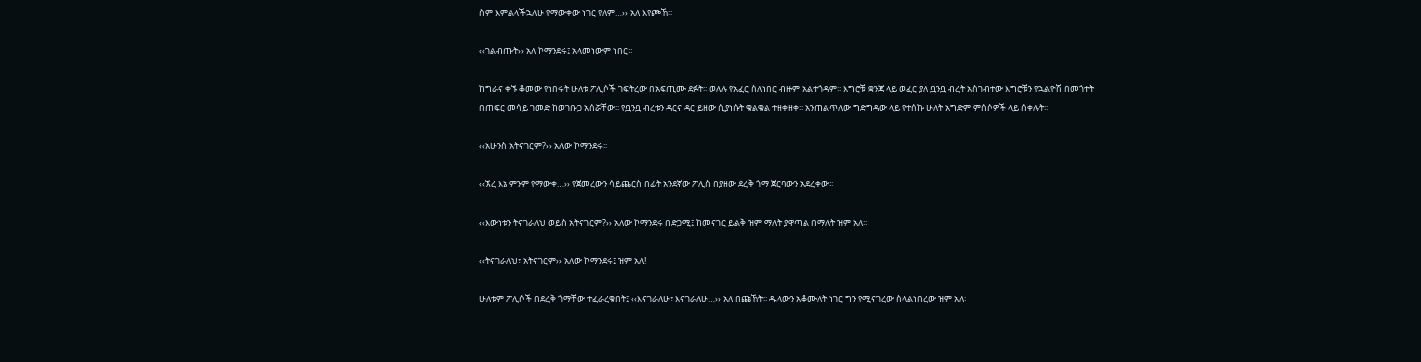ስም እምልላችኋለሁ የማውቀው ነገር የለም…›› አለ እየጮኸ፡፡

‹‹ገልብጡት›› አለ ኮማንደሩ፤ አላመነውም ነበር፡፡

ከግራና ቀኙ ቆመው የነበሩት ሁለቱ ፖሊሶች ገፍትረው በአፍጢሙ ደፉት፡፡ ወለሉ የአፈር ስለነበር ብዙም አልተጎዳም፡፡ እግሮቹ ቋንጃ ላይ ወፈር ያለ ቧንቧ ብረት አስገብተው እግሮቹን የኋልዮሽ በመጎተት በጠፍር መሳይ ገመድ ከወገቡጋ አሰሯቸው፡፡ የቧንቧ ብረቱን ዳርና ዳር ይዘው ሲያነሱት ቁልቁል ተዘቀዘቀ፡፡ አንጠልጥለው ግድግዳው ላይ የተሰኩ ሁለት አግድም ምሰሶዎች ላይ ሰቀሉት፡፡

‹‹አሁንስ አትናገርም?›› አለው ኮማንደሩ፡፡

‹‹ኧረ እኔ ምንም የማውቀ…›› የጀመረውን ሳይጨርስ በፊት አንደኛው ፖሊስ በያዘው ደረቅ ጎማ ጀርባውን አደረቀው፡፡

‹‹እውነቱን ትናገራለህ ወይስ አትናገርም?›› አለው ኮማንደሩ በድጋሚ፤ ከመናገር ይልቅ ዝም ማለት ያዋጣል በማለት ዝም አለ፡፡

‹‹ትናገራለህ፣ አትናገርም›› አለው ኮማንደሩ፤ ዝም አለ!

ሁለቱም ፖሊሶች በደረቅ ጎማቸው ተፈራረቁበት፤ ‹‹እናገራለሁ፣ እናገራለሁ…›› አለ በጩኸት፡፡ ዱላውን አቆሙለት ነገር ግን የሚናገረው ስላልነበረው ዝም አለ፡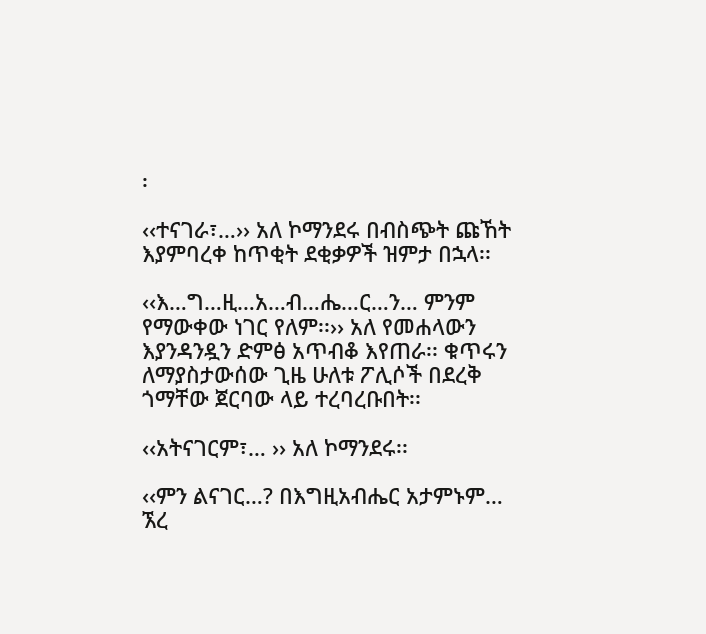፡

‹‹ተናገራ፣…›› አለ ኮማንደሩ በብስጭት ጩኸት እያምባረቀ ከጥቂት ደቂቃዎች ዝምታ በኋላ፡፡

‹‹እ…ግ…ዚ…አ…ብ…ሔ…ር…ን… ምንም የማውቀው ነገር የለም፡፡›› አለ የመሐላውን እያንዳንዷን ድምፅ አጥብቆ እየጠራ፡፡ ቁጥሩን ለማያስታውሰው ጊዜ ሁለቱ ፖሊሶች በደረቅ ጎማቸው ጀርባው ላይ ተረባረቡበት፡፡

‹‹አትናገርም፣… ›› አለ ኮማንደሩ፡፡

‹‹ምን ልናገር…? በእግዚአብሔር አታምኑም… ኧረ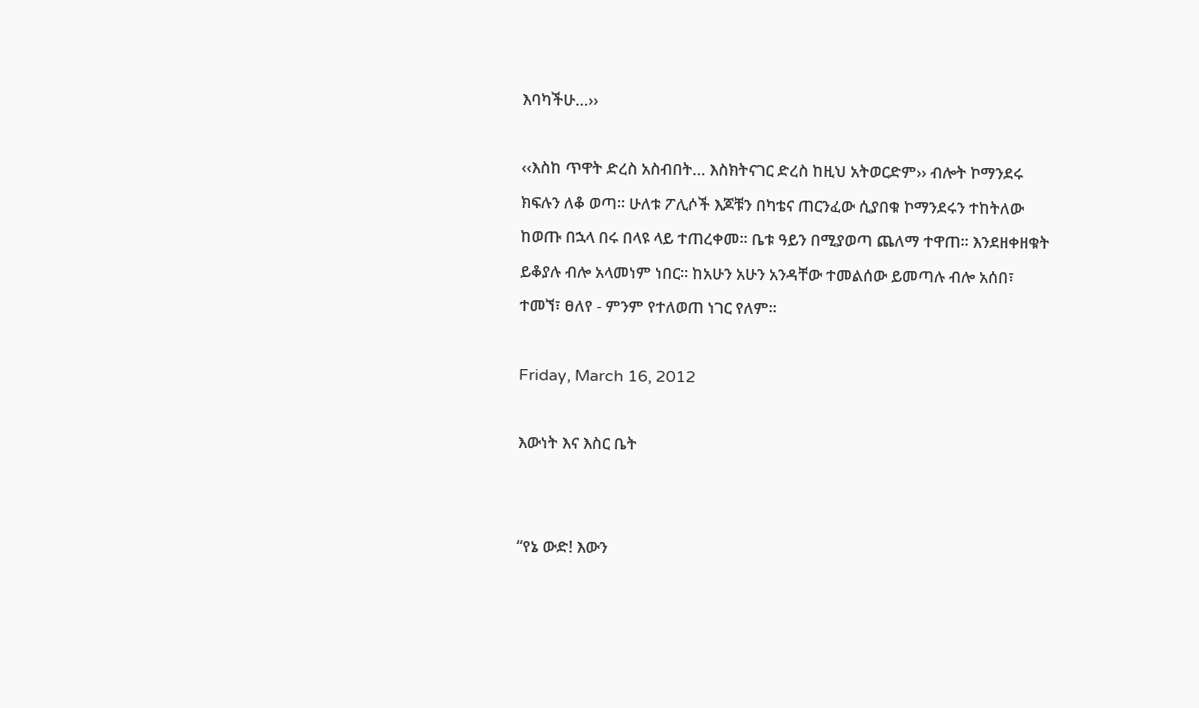እባካችሁ…››

‹‹እስከ ጥዋት ድረስ አስብበት… እስክትናገር ድረስ ከዚህ አትወርድም›› ብሎት ኮማንደሩ ክፍሉን ለቆ ወጣ፡፡ ሁለቱ ፖሊሶች እጆቹን በካቴና ጠርንፈው ሲያበቁ ኮማንደሩን ተከትለው ከወጡ በኋላ በሩ በላዩ ላይ ተጠረቀመ፡፡ ቤቱ ዓይን በሚያወጣ ጨለማ ተዋጠ፡፡ እንደዘቀዘቁት ይቆያሉ ብሎ አላመነም ነበር፡፡ ከአሁን አሁን አንዳቸው ተመልሰው ይመጣሉ ብሎ አሰበ፣ ተመኘ፣ ፀለየ - ምንም የተለወጠ ነገር የለም፡፡

Friday, March 16, 2012

እውነት እና እስር ቤት


“የኔ ውድ! እውን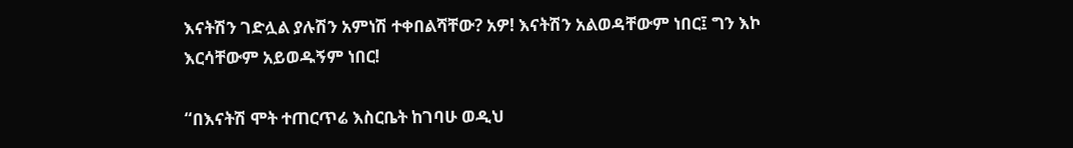እናትሽን ገድሏል ያሉሽን አምነሽ ተቀበልሻቸው? አዎ! እናትሽን አልወዳቸውም ነበር፤ ግን እኮ እርሳቸውም አይወዱኝም ነበር!

“በእናትሽ ሞት ተጠርጥሬ እስርቤት ከገባሁ ወዲህ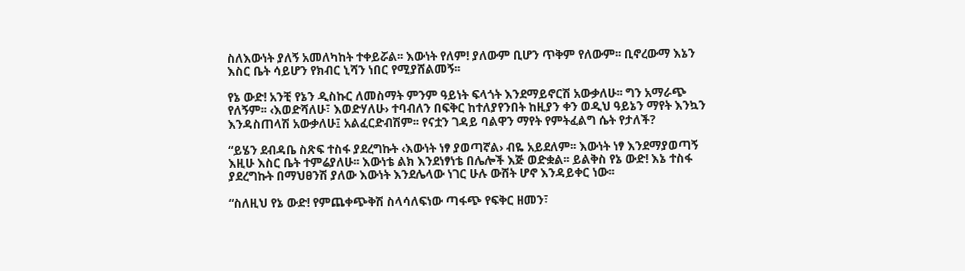ስለእውነት ያለኝ አመለካከት ተቀይሯል፡፡ እውነት የለም! ያለውም ቢሆን ጥቅም የለውም፡፡ ቢኖረውማ እኔን እስር ቤት ሳይሆን የክብር ኒሻን ነበር የሚያሸልመኝ፡፡

የኔ ውድ! አንቺ የኔን ዲስኩር ለመስማት ምንም ዓይነት ፍላጎት እንደማይኖርሽ አውቃለሁ፡፡ ግን አማራጭ የለኝም፡፡ ‹እወድሻለሁ፣ እወድሃለሁ› ተባብለን በፍቅር ከተለያየንበት ከዚያን ቀን ወዲህ ዓይኔን ማየት እንኳን እንዳስጠላሽ አውቃለሁ፤ አልፈርድብሽም፡፡ የናቷን ገዳይ ባልዋን ማየት የምትፈልግ ሴት የታለች?

“ይሄን ደብዳቤ ስጽፍ ተስፋ ያደረግኩት ‹እውነት ነፃ ያወጣኛል› ብዬ አይደለም፡፡ እውነት ነፃ እንደማያወጣኝ እዚሁ እስር ቤት ተምሬያለሁ፡፡ እውነቴ ልክ እንደነፃነቴ በሌሎች እጅ ወድቋል፡፡ ይልቅስ የኔ ውድ! እኔ ተስፋ ያደረግኩት በማህፀንሽ ያለው እውነት እንደሌላው ነገር ሁሉ ውሸት ሆኖ እንዳይቀር ነው፡፡

“ስለዚህ የኔ ውድ! የምጨቀጭቅሽ ስላሳለፍነው ጣፋጭ የፍቅር ዘመን፣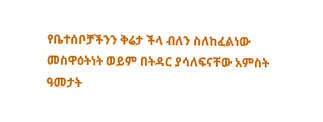የቤተሰቦቻችንን ቅሬታ ችላ ብለን ስለከፈልነው መስዋዕትነት ወይም በትዳር ያሳለፍናቸው አምስት ዓመታት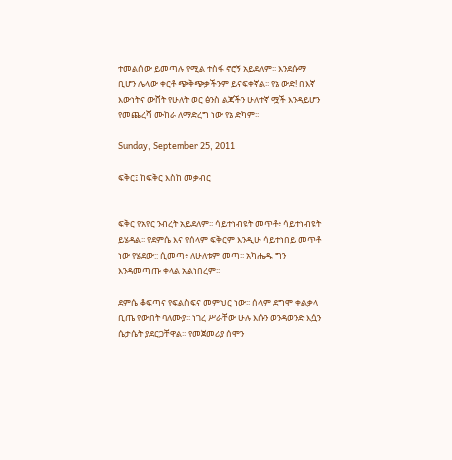ተመልሰው ይመጣሉ የሚል ተስፋ ኖሮኝ አይደለም፡፡ እንደሱማ ቢሆን ሌላው ቀርቶ ጭቅጭቃችንም ይናፍቀኛል፡፡ የኔ ውድ! በእኛ እውነትና ውሸት የሁለት ወር ፅንስ ልጃችን ሁለተኛ ሟች እንዳይሆን የመጨረሻ ሙከራ ለማድረግ ነው የኔ ድካም፡፡

Sunday, September 25, 2011

ፍቅር፤ ከፍቅር እስከ መቃብር


ፍቅር የአየር ንብረት አይደለም፡፡ ሳይተነብዩት መጥቶ፥ ሳይተነብዩት ይሄዳል፡፡ የደምሴ እና የሰላም ፍቅርም እንዲሁ ሳይተነበይ መጥቶ ነው የሄደው:: ሲመጣ፥ ለሁለቱም መጣ፡፡ አካሔዱ ግን እንዳመጣጡ ቀላል አልነበረም፡፡

ደምሴ ቆፍጣና የፍልስፍና መምህር ነው፡፡ ሰላም ደግሞ ቀልቃላ ቢጤ የውበት ባለሙያ፡፡ ነገረ ሥራቸው ሁሉ እሱን ወንዳወንድ እሷን ሴታሴት ያደርጋቸዋል፡፡ የመጀመሪያ ሰሞን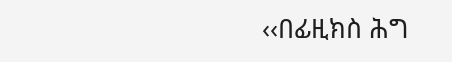‹‹በፊዚክስ ሕግ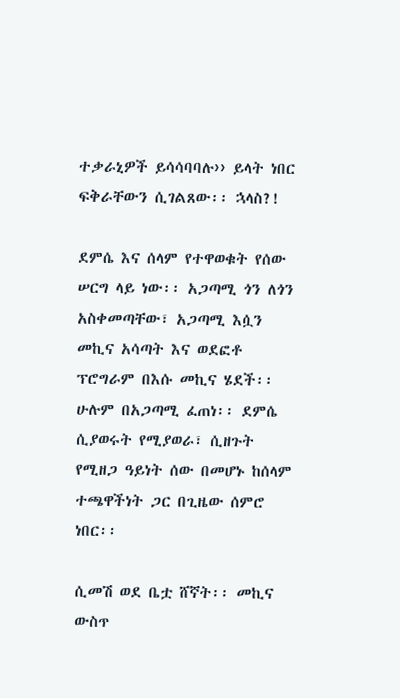ተቃራኒዎች ይሳሳባባሉ›› ይላት ነበር ፍቅራቸውን ሲገልጸው፡፡ ኋላስ?!

ደምሴ እና ሰላም የተዋወቁት የሰው ሠርግ ላይ ነው፡፡ አጋጣሚ ጎን ለጎን አስቀመጣቸው፣ አጋጣሚ እሷን መኪና አሳጣት እና ወደፎቶ ፕሮግራም በእሱ መኪና ሄደች፡፡ ሁሉም በአጋጣሚ ፈጠነ፡፡ ደምሴ ሲያወሩት የሚያወራ፣ ሲዘጉት የሚዘጋ ዓይነት ሰው በመሆኑ ከሰላም ተጫዋችነት ጋር በጊዜው ሰምሮ ነበር፡፡

ሲመሽ ወደ ቤቷ ሸኛት፡፡ መኪና ውስጥ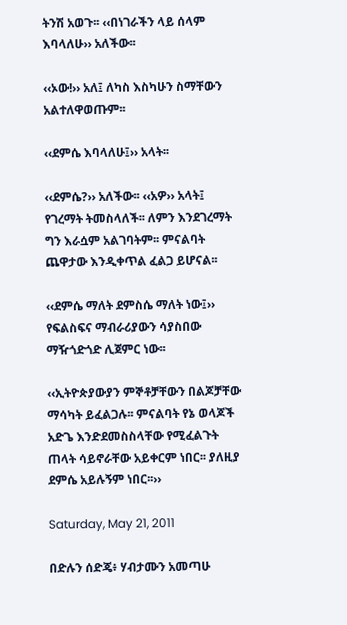ትንሽ አወጉ፡፡ ‹‹በነገራችን ላይ ሰላም እባላለሁ›› አለችው፡፡

‹‹ኦው!›› አለ፤ ለካስ እስካሁን ስማቸውን አልተለዋወጡም፡፡

‹‹ደምሴ እባላለሁ፤›› አላት፡፡

‹‹ደምሴ?›› አለችው፡፡ ‹‹አዎ›› አላት፤ የገረማት ትመስላለች፡፡ ለምን እንደገረማት ግን እራሷም አልገባትም፡፡ ምናልባት ጨዋታው እንዲቀጥል ፈልጋ ይሆናል፡፡

‹‹ደምሴ ማለት ደምስሴ ማለት ነው፤›› የፍልስፍና ማብራሪያውን ሳያስበው ማዥጎድጎድ ሊጀምር ነው፡፡

‹‹ኢትዮጵያውያን ምኞቶቻቸውን በልጆቻቸው ማሳካት ይፈልጋሉ፡፡ ምናልባት የኔ ወላጆች አድጌ እንድደመስስላቸው የሚፈልጉት ጠላት ሳይኖራቸው አይቀርም ነበር፡፡ ያለዚያ ደምሴ አይሉኝም ነበር፡፡››

Saturday, May 21, 2011

በድሉን ሰድጄ፥ ሃብታሙን አመጣሁ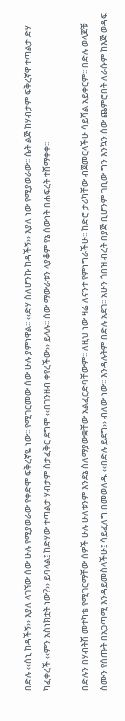በድሉ ‹‹ሰኒ ከዳችኝ›› እያለ ላገኘው ሰው ሁሉ የሚያወራው የቀድሞ ፍቅረኛዬ ነው፡፡ የሚገርመው ሰው ሁሉ ያምነዋል፡፡ ‹‹ድሃ ስለሆንኩ ከዳችኝ›› እያለ ነው የሚያወራው፡፡ ሴት ልጅ ከሃብታም ፍቅረኛዋ ተጣልታ ድሃ ካፈቀረች ‹‹ምን አስነክቷት ነው?›› ይባላል፤ ከድሃው ተጣልታ ሃብታም ስታፈቅር ደግሞ ‹‹በገንዘብ ቀየረችው›› ይላሉ፡፡ ሰው ማውራቱን ላያቆም የኔ ሰውነት በሐፍረት ተሸማቀቀ፡፡

በድሉን በሃብትሽ መተካቴ የሚገርማቸው ሰዎች ሁሉ ሁለቱንም እንደኔ ስለማያውቋቸው አልፈርድባቸውም፡፡ ለዚህ ነው ዛሬ ለናንተ የምነግራችሁ፡፡ ከድሮ ታሪካቸው ብጀመርላችሁ ሳይሻል አይቀርም፡፡ በድሉ ወላጆቹ ስሙን የሰጡት በአጋጣሚ እንዳይመስላችሁ፤ ሳይፈለግ በመወለዱ ‹‹በድሉ ይደግ›› ብለው ነው፡፡ እንዳሉትም በድሉ አደገ፡፡ አሁን ጎበዝ ብረት በያጅ ቢሆንም ገቢው ግን እንኳን ሰው ጨምሮበት ለራሱም ከእጅ ወዳፍ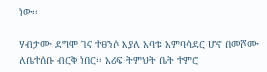ነው፡፡

ሃብታሙ ደግሞ ገና ተፀንሶ እያለ አባቱ አምባሳደር ሆኖ በመሾሙ ለቤተሰቡ ብርቅ ነበር፡፡ አሪፍ ትምህት ቤት ተምሮ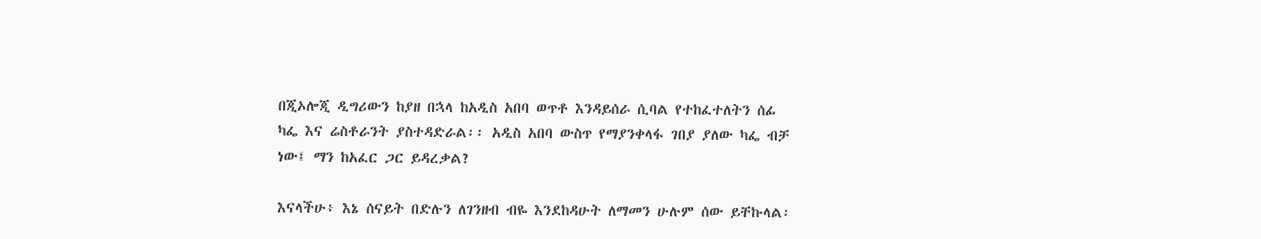በጂኦሎጂ ዲግሪውን ከያዘ በኋላ ከአዲስ አበባ ወጥቶ እንዳይሰራ ሲባል የተከፈተለትን ሰፊ ካፌ እና ሬስቶራንት ያስተዳድራል፡፡ አዲስ አበባ ውስጥ የማያንቀላፋ ገበያ ያለው ካፌ ብቻ ነው፤ ማን ከአፈር ጋር ይዳረቃል?

እናላችሁ፥ እኔ ሰናይት በድሉን ለገንዘብ ብዬ እንደከዳሁት ለማመን ሁሉም ሰው ይቸኩላል፡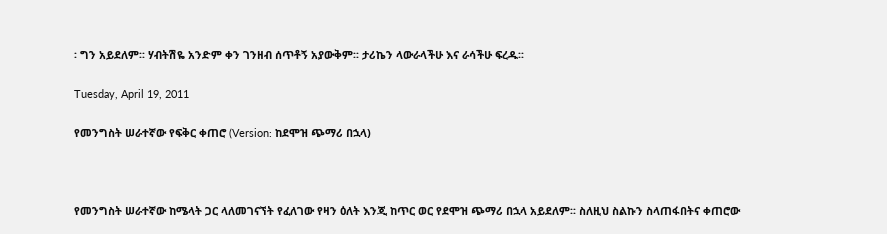፡ ግን አይደለም፡፡ ሃብትሽዬ አንድም ቀን ገንዘብ ሰጥቶኝ አያውቅም፡፡ ታሪኬን ላውራላችሁ እና ራሳችሁ ፍረዱ፡፡

Tuesday, April 19, 2011

የመንግስት ሠራተኛው የፍቅር ቀጠሮ (Version: ከደሞዝ ጭማሪ በኋላ)



የመንግስት ሠራተኛው ከሜላት ጋር ላለመገናኘት የፈለገው የዛን ዕለት እንጂ ከጥር ወር የደሞዝ ጭማሪ በኋላ አይደለም፡፡ ስለዚህ ስልኩን ስላጠፋበትና ቀጠሮው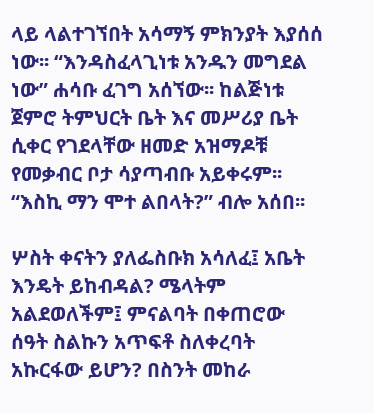ላይ ላልተገኘበት አሳማኝ ምክንያት እያሰሰ ነው፡፡ “እንዳስፈላጊነቱ አንዱን መግደል ነው” ሐሳቡ ፈገግ አሰኘው፡፡ ከልጅነቱ ጀምሮ ትምህርት ቤት እና መሥሪያ ቤት ሲቀር የገደላቸው ዘመድ አዝማዶቹ የመቃብር ቦታ ሳያጣብቡ አይቀሩም፡፡ “እስኪ ማን ሞተ ልበላት?” ብሎ አሰበ፡፡

ሦስት ቀናትን ያለፌስቡክ አሳለፈ፤ አቤት እንዴት ይከብዳል? ሜላትም አልደወለችም፤ ምናልባት በቀጠሮው ሰዓት ስልኩን አጥፍቶ ስለቀረባት አኩርፋው ይሆን? በስንት መከራ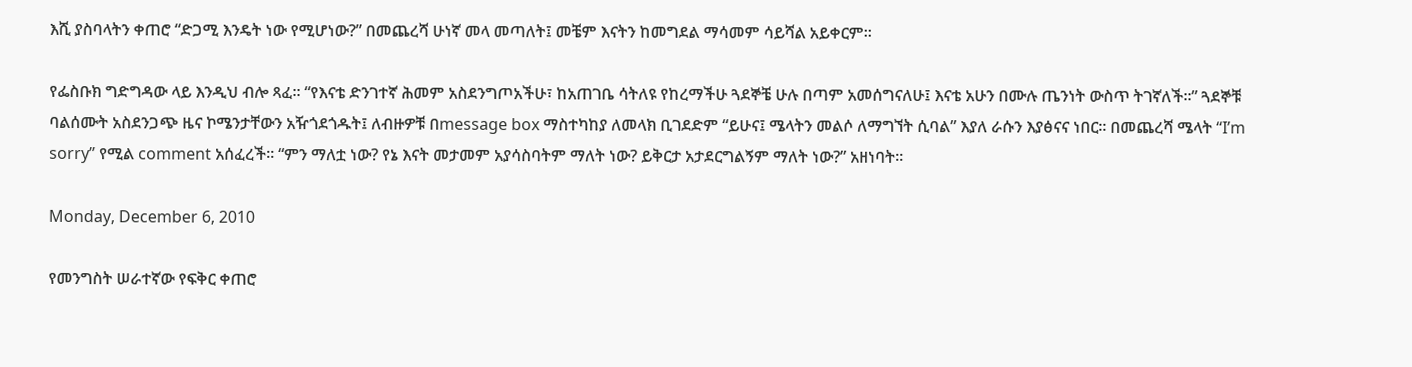እሺ ያስባላትን ቀጠሮ “ድጋሚ እንዴት ነው የሚሆነው?” በመጨረሻ ሁነኛ መላ መጣለት፤ መቼም እናትን ከመግደል ማሳመም ሳይሻል አይቀርም፡፡

የፌስቡክ ግድግዳው ላይ እንዲህ ብሎ ጻፈ፡፡ “የእናቴ ድንገተኛ ሕመም አስደንግጦአችሁ፣ ከአጠገቤ ሳትለዩ የከረማችሁ ጓደኞቼ ሁሉ በጣም አመሰግናለሁ፤ እናቴ አሁን በሙሉ ጤንነት ውስጥ ትገኛለች፡፡” ጓደኞቹ ባልሰሙት አስደንጋጭ ዜና ኮሜንታቸውን አዥጎደጎዱት፤ ለብዙዎቹ በmessage box ማስተካከያ ለመላክ ቢገደድም “ይሁና፤ ሜላትን መልሶ ለማግኘት ሲባል” እያለ ራሱን እያፅናና ነበር፡፡ በመጨረሻ ሜላት “I’m sorry” የሚል comment አሰፈረች፡፡ “ምን ማለቷ ነው? የኔ እናት መታመም አያሳስባትም ማለት ነው? ይቅርታ አታደርግልኝም ማለት ነው?” አዘነባት፡፡

Monday, December 6, 2010

የመንግስት ሠራተኛው የፍቅር ቀጠሮ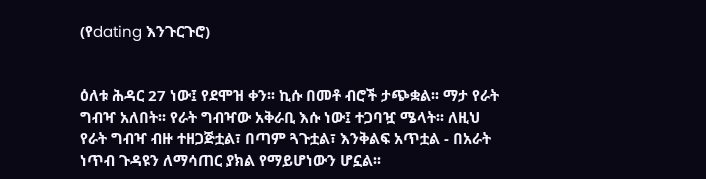(የdating እንጉርጉሮ)


ዕለቱ ሕዳር 27 ነው፤ የደሞዝ ቀን፡፡ ኪሱ በመቶ ብሮች ታጭቋል፡፡ ማታ የራት ግብዣ አለበት፡፡ የራት ግብዣው አቅራቢ እሱ ነው፤ ተጋባዧ ሜላት፡፡ ለዚህ የራት ግብዣ ብዙ ተዘጋጅቷል፣ በጣም ጓጉቷል፣ እንቅልፍ አጥቷል - በአራት ነጥብ ጉዳዩን ለማሳጠር ያክል የማይሆነውን ሆኗል፡፡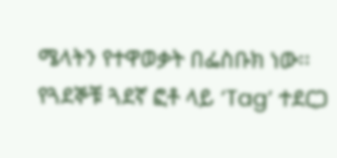ሜላትን የተዋወቃት በፌስቡክ ነው፡፡ የጓደኞቹ ጓደኛ ፎቶ ላይ ‘Tag’ ተደርጋ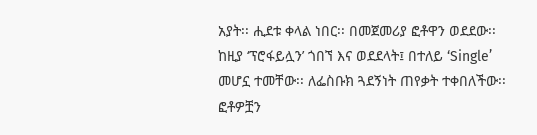አያት፡፡ ሒደቱ ቀላል ነበር፡፡ በመጀመሪያ ፎቶዋን ወደደው፡፡ ከዚያ ‘ፕሮፋይሏን’ ጎበኘ እና ወደደላት፤ በተለይ ‘Single’ መሆኗ ተመቸው፡፡ ለፌስቡክ ጓደኝነት ጠየቃት ተቀበለችው፡፡ ፎቶዎቿን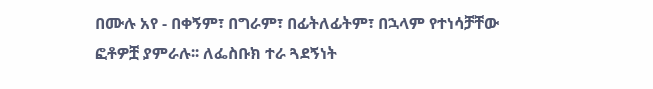በሙሉ አየ - በቀኝም፣ በግራም፣ በፊትለፊትም፣ በኋላም የተነሳቻቸው ፎቶዎቿ ያምራሉ፡፡ ለፌስቡክ ተራ ጓደኝነት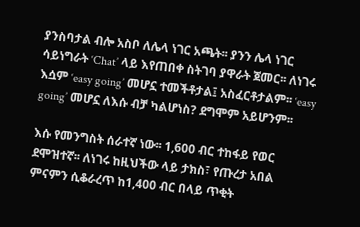ያንስባታል ብሎ አስቦ ለሌላ ነገር አጫት፡፡ ያንን ሌላ ነገር ሳይነግራት ‘Chat’ ላይ እየጠበቀ ስትገባ ያዋራት ጀመር፡፡ ለነገሩ እሷም ‘easy going’ መሆኗ ተመችቶታል፤ አስፈርቶታልም፡፡ ‘easy going’ መሆኗ ለእሱ ብቻ ካልሆነስ? ደግሞም አይሆንም፡፡

እሱ የመንግስት ሰራተኛ ነው፡፡ 1,600 ብር ተከፋይ የወር ደሞዝተኛ፡፡ ለነገሩ ከዚህችው ላይ ታክስ፣ የጡረታ አበል ምናምን ሲቆራረጥ ከ1,400 ብር በላይ ጥቂት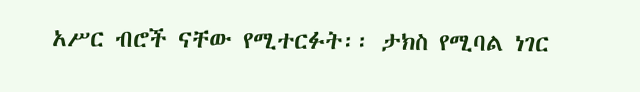አሥር ብሮች ናቸው የሚተርፉት፡፡ ታክስ የሚባል ነገር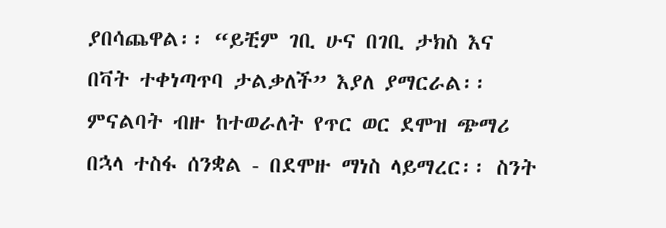ያበሳጨዋል፡፡ “ይቺም ገቢ ሁና በገቢ ታክስ እና በቫት ተቀነጣጥባ ታልቃለች” እያለ ያማርራል፡፡ ምናልባት ብዙ ከተወራለት የጥር ወር ደሞዝ ጭማሪ በኋላ ተስፋ ሰንቋል - በደሞዙ ማነስ ላይማረር፡፡ ስንት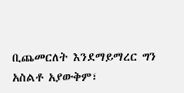ቢጨመርለት እንደማይማረር ግን አስልቶ አያውቅም፣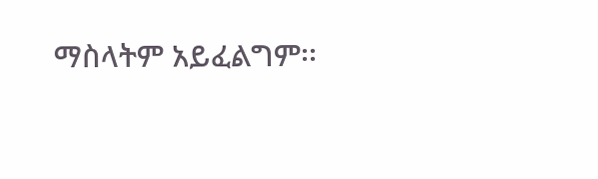ማስላትም አይፈልግም፡፡